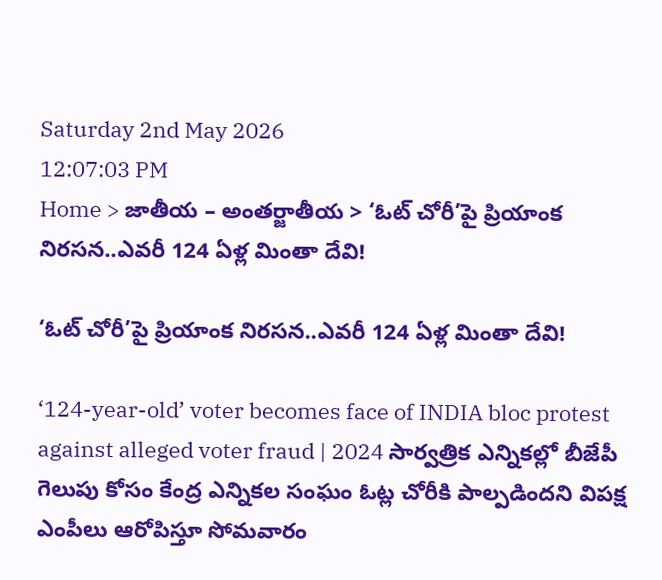Saturday 2nd May 2026
12:07:03 PM
Home > జాతీయ – అంతర్జాతీయ > ‘ఓట్ చోరీ’పై ప్రియాంక నిరసన..ఎవరీ 124 ఏళ్ల మింతా దేవి!

‘ఓట్ చోరీ’పై ప్రియాంక నిరసన..ఎవరీ 124 ఏళ్ల మింతా దేవి!

‘124-year-old’ voter becomes face of INDIA bloc protest against alleged voter fraud | 2024 సార్వత్రిక ఎన్నికల్లో బీజేపీ గెలుపు కోసం కేంద్ర ఎన్నికల సంఘం ఓట్ల చోరీకి పాల్పడిందని విపక్ష ఎంపీలు ఆరోపిస్తూ సోమవారం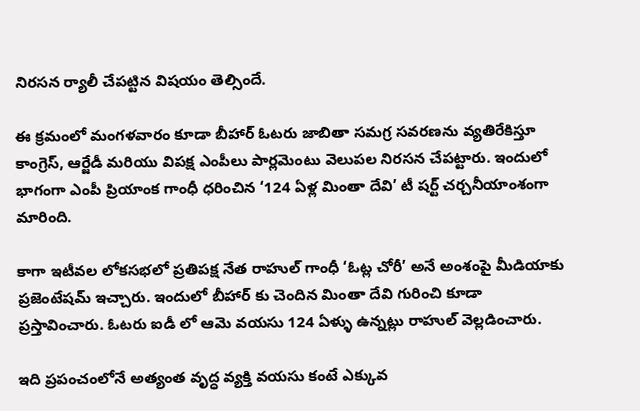నిరసన ర్యాలీ చేపట్టిన విషయం తెల్సిందే.

ఈ క్రమంలో మంగళవారం కూడా బీహార్ ఓటరు జాబితా సమగ్ర సవరణను వ్యతిరేకిస్తూ కాంగ్రెస్, ఆర్జేడీ మరియు విపక్ష ఎంపీలు పార్లమెంటు వెలుపల నిరసన చేపట్టారు. ఇందులో భాగంగా ఎంపీ ప్రియాంక గాంధీ ధరించిన ‘124 ఏళ్ల మింతా దేవి’ టీ షర్ట్ చర్చనీయాంశంగా మారింది.

కాగా ఇటీవల లోకసభలో ప్రతిపక్ష నేత రాహుల్ గాంధీ ‘ఓట్ల చోరీ’ అనే అంశంపై మీడియాకు ప్రజెంటేషమ్ ఇచ్చారు. ఇందులో బీహార్ కు చెందిన మింతా దేవి గురించి కూడా ప్రస్తావించారు. ఓటరు ఐడీ లో ఆమె వయసు 124 ఏళ్ళు ఉన్నట్లు రాహుల్ వెల్లడించారు.

ఇది ప్రపంచంలోనే అత్యంత వృద్ధ వ్యక్తి వయసు కంటే ఎక్కువ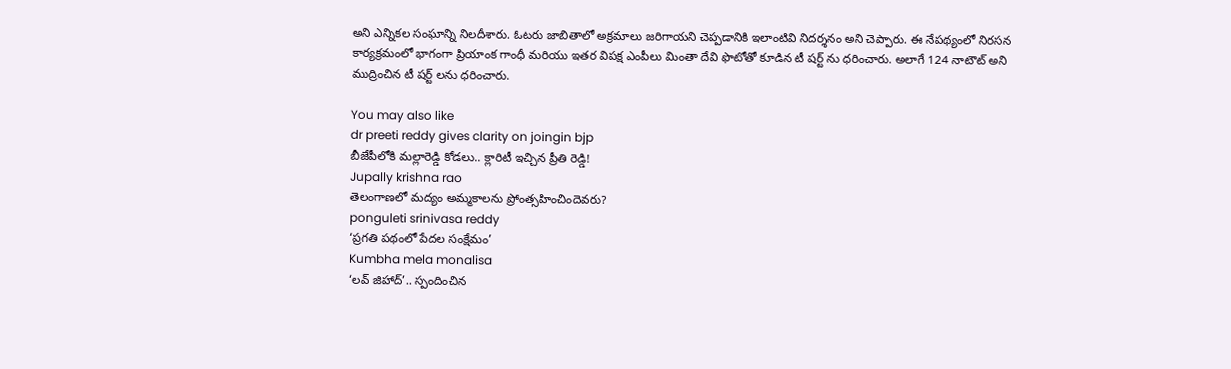అని ఎన్నికల సంఘాన్ని నిలదీశారు. ఓటరు జాబితాలో అక్రమాలు జరిగాయని చెప్పడానికి ఇలాంటివి నిదర్శనం అని చెప్పారు. ఈ నేపథ్యంలో నిరసన కార్యక్రమంలో భాగంగా ప్రియాంక గాంధీ మరియు ఇతర విపక్ష ఎంపీలు మింతా దేవి ఫొటోతో కూడిన టీ షర్ట్ ను ధరించారు. అలాగే 124 నాటౌట్ అని ముద్రించిన టీ షర్ట్ లను ధరించారు.

You may also like
dr preeti reddy gives clarity on joingin bjp
బీజేపీలోకి మల్లారెడ్డి కోడలు.. క్లారిటీ ఇచ్చిన ప్రీతి రెడ్డి!
Jupally krishna rao
తెలంగాణలో మ‌ద్యం అమ్మ‌కాల‌ను ప్రోంత్స‌హించిందెవ‌రు?
ponguleti srinivasa reddy
‘ప్రగతి పథంలో పేదల సంక్షేమం’
Kumbha mela monalisa
‘లవ్ జిహాద్’.. స్పందించిన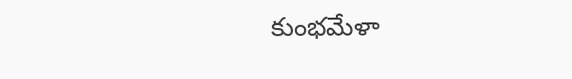కుంభమేళా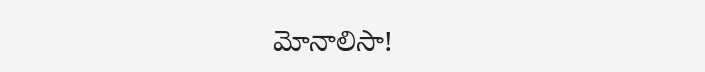మోనాలిసా!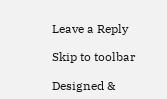Leave a Reply

Skip to toolbar

Designed &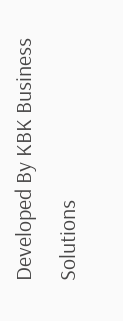Developed By KBK Business Solutions